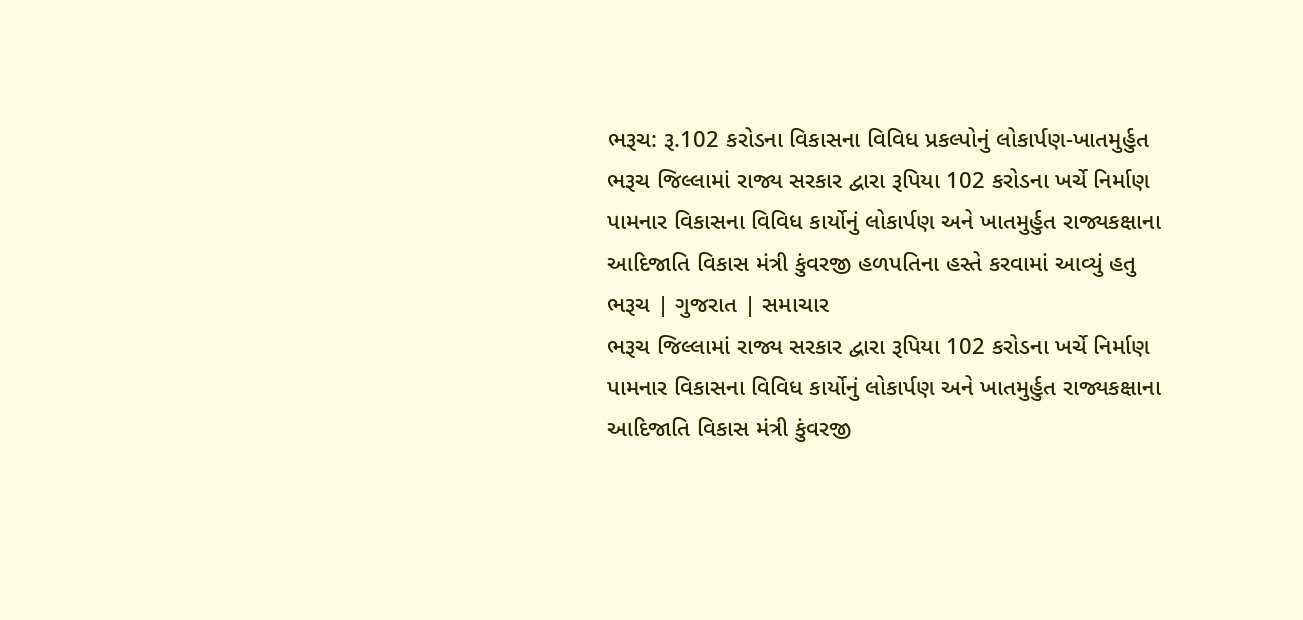ભરૂચ: રૂ.102 કરોડના વિકાસના વિવિધ પ્રકલ્પોનું લોકાર્પણ-ખાતમુર્હુત
ભરૂચ જિલ્લામાં રાજ્ય સરકાર દ્વારા રૂપિયા 102 કરોડના ખર્ચે નિર્માણ પામનાર વિકાસના વિવિધ કાર્યોનું લોકાર્પણ અને ખાતમુર્હુત રાજ્યકક્ષાના આદિજાતિ વિકાસ મંત્રી કુંવરજી હળપતિના હસ્તે કરવામાં આવ્યું હતુ ભરૂચ | ગુજરાત | સમાચાર
ભરૂચ જિલ્લામાં રાજ્ય સરકાર દ્વારા રૂપિયા 102 કરોડના ખર્ચે નિર્માણ પામનાર વિકાસના વિવિધ કાર્યોનું લોકાર્પણ અને ખાતમુર્હુત રાજ્યકક્ષાના આદિજાતિ વિકાસ મંત્રી કુંવરજી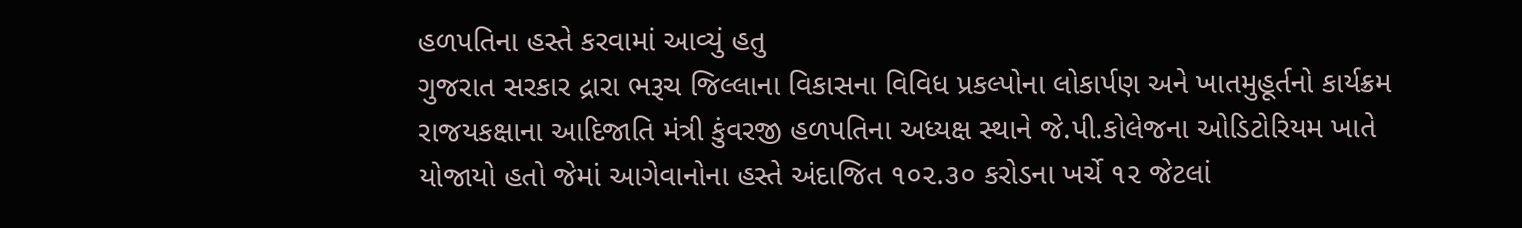હળપતિના હસ્તે કરવામાં આવ્યું હતુ
ગુજરાત સરકાર દ્રારા ભરૂચ જિલ્લાના વિકાસના વિવિધ પ્રકલ્પોના લોકાર્પણ અને ખાતમુહૂર્તનો કાર્યક્રમ રાજયકક્ષાના આદિજાતિ મંત્રી કુંવરજી હળપતિના અધ્યક્ષ સ્થાને જે.પી.કોલેજના ઓડિટોરિયમ ખાતે યોજાયો હતો જેમાં આગેવાનોના હસ્તે અંદાજિત ૧૦૨.૩૦ કરોડના ખર્ચે ૧૨ જેટલાં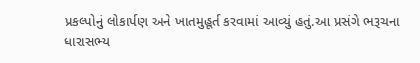પ્રકલ્પોનું લોકાર્પણ અને ખાતમુહૂર્ત કરવામાં આવ્યું હતું.આ પ્રસંગે ભરૂચના ધારાસભ્ય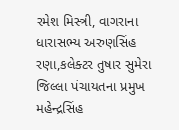રમેશ મિસ્ત્રી, વાગરાના ધારાસભ્ય અરુણસિંહ રણા,કલેક્ટર તુષાર સુમેરા જિલ્લા પંચાયતના પ્રમુખ મહેન્દ્રસિંહ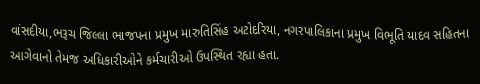વાંસદીયા,ભરૂચ જિલ્લા ભાજપના પ્રમુખ મારુતિસિંહ અટોદરિયા, નગરપાલિકાના પ્રમુખ વિભૂતિ યાદવ સહિતના આગેવાનો તેમજ અધિકારીઓને કર્મચારીઓ ઉપસ્થિત રહ્યા હતા.